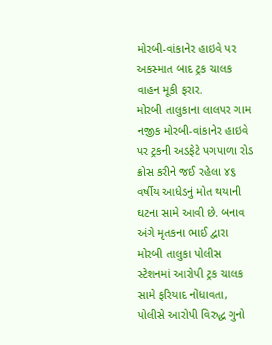મોરબી-વાંકાનેર હાઇવે પર અકસ્માત બાદ ટ્રક ચાલક વાહન મૂકી ફરાર.
મોરબી તાલુકાના લાલપર ગામ નજીક મોરબી-વાંકાનેર હાઇવે પર ટ્રકની અડફેટે પગપાળા રોડ ક્રોસ કરીને જઈ રહેલા ૪૬ વર્ષીય આધેડનું મોત થયાની ઘટના સામે આવી છે. બનાવ અંગે મૃતકના ભાઈ દ્વારા મોરબી તાલુકા પોલીસ સ્ટેશનમાં આરોપી ટ્રક ચાલક સામે ફરિયાદ નોંધાવતા, પોલીસે આરોપી વિરુદ્ધ ગુનો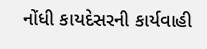નોંધી કાયદેસરની કાર્યવાહી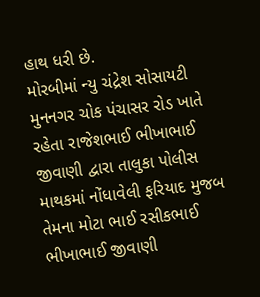હાથ ધરી છે.
મોરબીમાં ન્યુ ચંદ્રેશ સોસાયટી મુનનગર ચોક પંચાસર રોડ ખાતે રહેતા રાજેશભાઈ ભીખાભાઈ જીવાણી દ્વારા તાલુકા પોલીસ માથકમાં નોંધાવેલી ફરિયાદ મુજબ તેમના મોટા ભાઈ રસીકભાઈ ભીખાભાઈ જીવાણી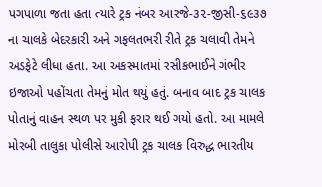પગપાળા જતા હતા ત્યારે ટ્રક નંબર આરજે-૩૨-જીસી-૬૯૩૭ ના ચાલકે બેદરકારી અને ગફલતભરી રીતે ટ્રક ચલાવી તેમને અડફેટે લીધા હતા. આ અકસ્માતમાં રસીકભાઈને ગંભીર ઇજાઓ પહોંચતા તેમનું મોત થયું હતું. બનાવ બાદ ટ્રક ચાલક પોતાનું વાહન સ્થળ પર મુકી ફરાર થઈ ગયો હતો. આ મામલે મોરબી તાલુકા પોલીસે આરોપી ટ્રક ચાલક વિરુદ્ધ ભારતીય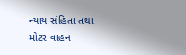ન્યાય સંહિતા તથા મોટર વાહન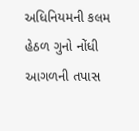અધિનિયમની કલમ હેઠળ ગુનો નોંધી આગળની તપાસ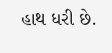હાથ ધરી છે.